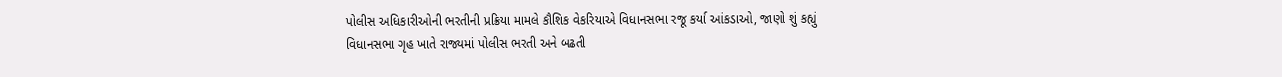પોલીસ અધિકારીઓની ભરતીની પ્રક્રિયા મામલે કૌશિક વેકરિયાએ વિધાનસભા રજૂ કર્યા આંકડાઓ, જાણો શું કહ્યું
વિધાનસભા ગૃહ ખાતે રાજ્યમાં પોલીસ ભરતી અને બઢતી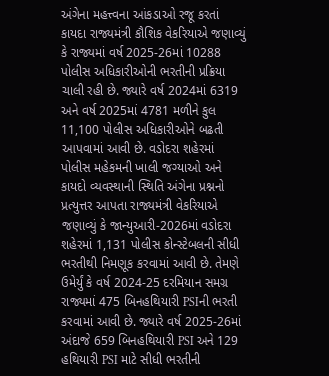અંગેના મહત્ત્વના આંકડાઓ રજૂ કરતાં કાયદા રાજ્યમંત્રી કૌશિક વેકરિયાએ જણાવ્યું કે રાજ્યમાં વર્ષ 2025-26માં 10288 પોલીસ અધિકારીઓની ભરતીની પ્રક્રિયા ચાલી રહી છે. જ્યારે વર્ષ 2024માં 6319 અને વર્ષ 2025માં 4781 મળીને કુલ 11,100 પોલીસ અધિકારીઓને બઢતી આપવામાં આવી છે. વડોદરા શહેરમાં પોલીસ મહેકમની ખાલી જગ્યાઓ અને કાયદો વ્યવસ્થાની સ્થિતિ અંગેના પ્રશ્નનો પ્રત્યુત્તર આપતા રાજ્યમંત્રી વેકરિયાએ જણાવ્યું કે જાન્યુઆરી-2026માં વડોદરા શહેરમાં 1,131 પોલીસ કોન્સ્ટેબલની સીધી ભરતીથી નિમણૂક કરવામાં આવી છે. તેમણે ઉમેર્યું કે વર્ષ 2024-25 દરમિયાન સમગ્ર રાજ્યમાં 475 બિનહથિયારી PSIની ભરતી કરવામાં આવી છે. જ્યારે વર્ષ 2025-26માં અંદાજે 659 બિનહથિયારી PSI અને 129 હથિયારી PSI માટે સીધી ભરતીની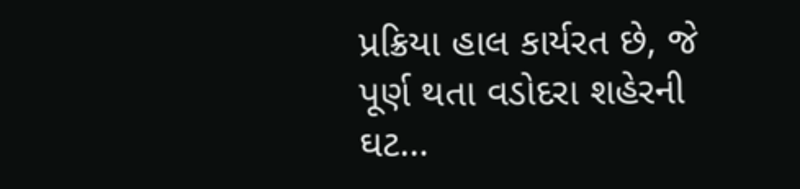પ્રક્રિયા હાલ કાર્યરત છે, જે પૂર્ણ થતા વડોદરા શહેરની ઘટ…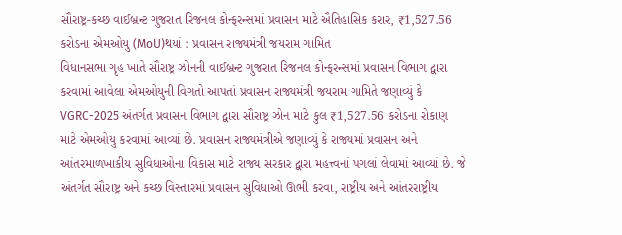સૌરાષ્ટ્ર-કચ્છ વાઈબ્રન્ટ ગુજરાત રિજનલ કોન્ફરન્સમાં પ્રવાસન માટે ઐતિહાસિક કરાર, ₹1,527.56 કરોડના એમઓયુ (MoU)થયાં : પ્રવાસન રાજ્યમંત્રી જયરામ ગામિત
વિધાનસભા ગૃહ ખાતે સૌરાષ્ટ્ર ઝોનની વાઈબ્રન્ટ ગુજરાત રિજનલ કોન્ફરન્સમાં પ્રવાસન વિભાગ દ્વારા કરવામાં આવેલા એમઓયુની વિગતો આપતાં પ્રવાસન રાજ્યમંત્રી જયરામ ગામિતે જણાવ્યું કે VGRC-2025 અંતર્ગત પ્રવાસન વિભાગ દ્વારા સૌરાષ્ટ્ર ઝોન માટે કુલ ₹1,527.56 કરોડના રોકાણ માટે એમઓયુ કરવામાં આવ્યાં છે. પ્રવાસન રાજ્યમંત્રીએ જણાવ્યું કે રાજ્યમાં પ્રવાસન અને આંતરમાળખાકીય સુવિધાઓના વિકાસ માટે રાજ્ય સરકાર દ્વારા મહત્ત્વનાં પગલાં લેવામાં આવ્યાં છે. જે અંતર્ગત સૌરાષ્ટ્ર અને કચ્છ વિસ્તારમાં પ્રવાસન સુવિધાઓ ઊભી કરવા, રાષ્ટ્રીય અને આંતરરાષ્ટ્રીય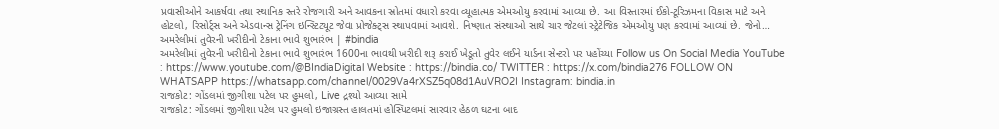પ્રવાસીઓને આકર્ષવા તથા સ્થાનિક સ્તરે રોજગારી અને આવકના સ્રોતમાં વધારો કરવા વ્યૂહાત્મક એમઓયુ કરવામાં આવ્યા છે. આ વિસ્તારમાં ઈકો-ટૂરિઝમના વિકાસ માટે અને હોટલો, રિસોર્ટ્સ અને એડવાન્સ ટ્રેનિંગ ઇન્સ્ટિટ્યૂટ જેવા પ્રોજેક્ટ્સ સ્થાપવામાં આવશે. નિષ્ણાત સંસ્થાઓ સાથે ચાર જેટલાં સ્ટ્રેટેજિક એમઓયુ પણ કરવામાં આવ્યાં છે. જેનો…
અમરેલીમાં તુવેરની ખરીદીનો ટેકાના ભાવે શુભારંભ | #bindia
અમરેલીમાં તુવેરની ખરીદીનો ટેકાના ભાવે શુભારંભ 1600ના ભાવથી ખરીદી શરૂ કરાઈ ખેડૂતો તુવેર લઈને યાર્ડના સેન્ટરો પર પહોંચ્યા Follow us On Social Media YouTube : https://www.youtube.com/@BIndiaDigital Website : https://bindia.co/ TWITTER : https://x.com/bindia276 FOLLOW ON WHATSAPP https://whatsapp.com/channel/0029Va4rXSZ5q08d1AuVRO2I Instagram: bindia.in
રાજકોટ: ગોંડલમાં જીગીશા પટેલ પર હુમલો, Live દ્રશ્યો આવ્યા સામે
રાજકોટ: ગોંડલમાં જીગીશા પટેલ પર હુમલો ઇજાગ્રસ્ત હાલતમાં હોસ્પિટલમાં સારવાર હેઠળ ઘટના બાદ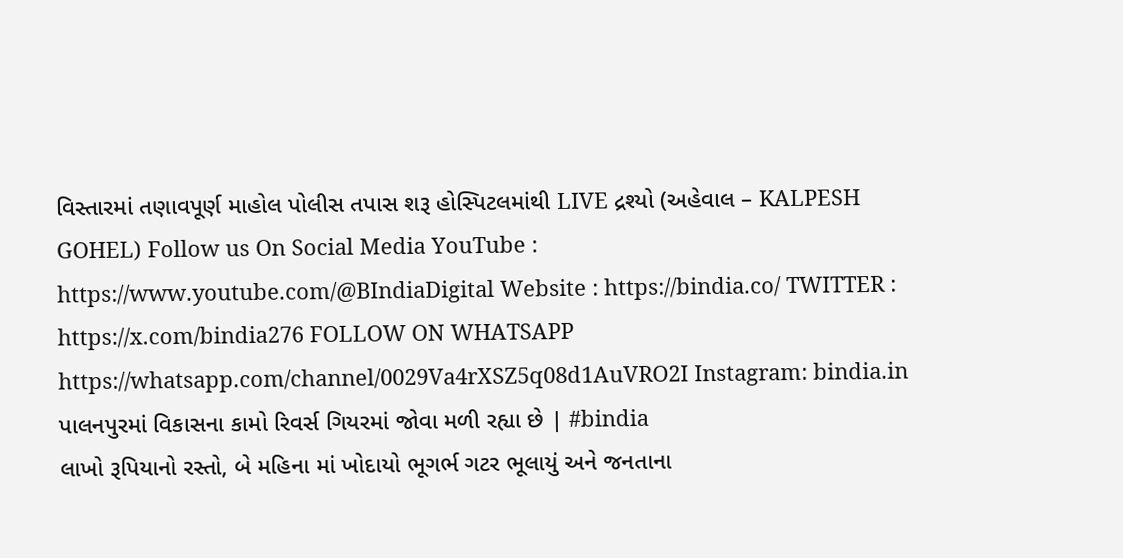વિસ્તારમાં તણાવપૂર્ણ માહોલ પોલીસ તપાસ શરૂ હોસ્પિટલમાંથી LIVE દ્રશ્યો (અહેવાલ – KALPESH GOHEL) Follow us On Social Media YouTube : https://www.youtube.com/@BIndiaDigital Website : https://bindia.co/ TWITTER : https://x.com/bindia276 FOLLOW ON WHATSAPP https://whatsapp.com/channel/0029Va4rXSZ5q08d1AuVRO2I Instagram: bindia.in
પાલનપુરમાં વિકાસના કામો રિવર્સ ગિયરમાં જોવા મળી રહ્યા છે | #bindia
લાખો રૂપિયાનો રસ્તો, બે મહિના માં ખોદાયો ભૂગર્ભ ગટર ભૂલાયું અને જનતાના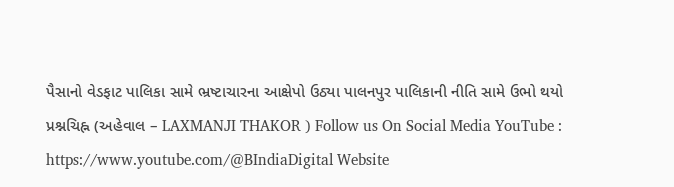પૈસાનો વેડફાટ પાલિકા સામે ભ્રષ્ટાચારના આક્ષેપો ઉઠ્યા પાલનપુર પાલિકાની નીતિ સામે ઉભો થયો પ્રશ્નચિહ્ન (અહેવાલ – LAXMANJI THAKOR ) Follow us On Social Media YouTube : https://www.youtube.com/@BIndiaDigital Website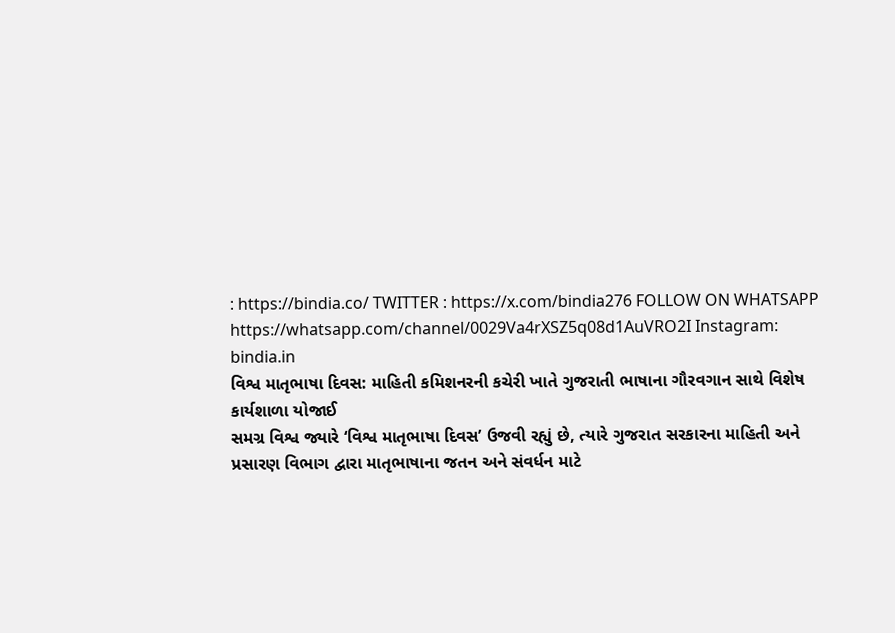: https://bindia.co/ TWITTER : https://x.com/bindia276 FOLLOW ON WHATSAPP https://whatsapp.com/channel/0029Va4rXSZ5q08d1AuVRO2I Instagram: bindia.in
વિશ્વ માતૃભાષા દિવસ: માહિતી કમિશનરની કચેરી ખાતે ગુજરાતી ભાષાના ગૌરવગાન સાથે વિશેષ કાર્યશાળા યોજાઈ
સમગ્ર વિશ્વ જ્યારે ‘વિશ્વ માતૃભાષા દિવસ’ ઉજવી રહ્યું છે, ત્યારે ગુજરાત સરકારના માહિતી અને પ્રસારણ વિભાગ દ્વારા માતૃભાષાના જતન અને સંવર્ધન માટે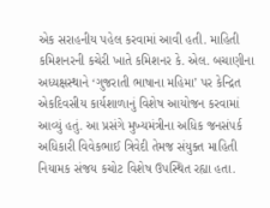એક સરાહનીય પહેલ કરવામાં આવી હતી. માહિતી કમિશનરની કચેરી ખાતે કમિશનર કે. એલ. બચાણીના અધ્યક્ષસ્થાને ‘ગુજરાતી ભાષાના મહિમા’ પર કેન્દ્રિત એકદિવસીય કાર્યશાળાનું વિશેષ આયોજન કરવામાં આવ્યું હતું. આ પ્રસંગે મુખ્યમંત્રીના અધિક જનસંપર્ક અધિકારી વિવેકભાઈ ત્રિવેદી તેમજ સંયુક્ત માહિતી નિયામક સંજય કચોટ વિશેષ ઉપસ્થિત રહ્યા હતા.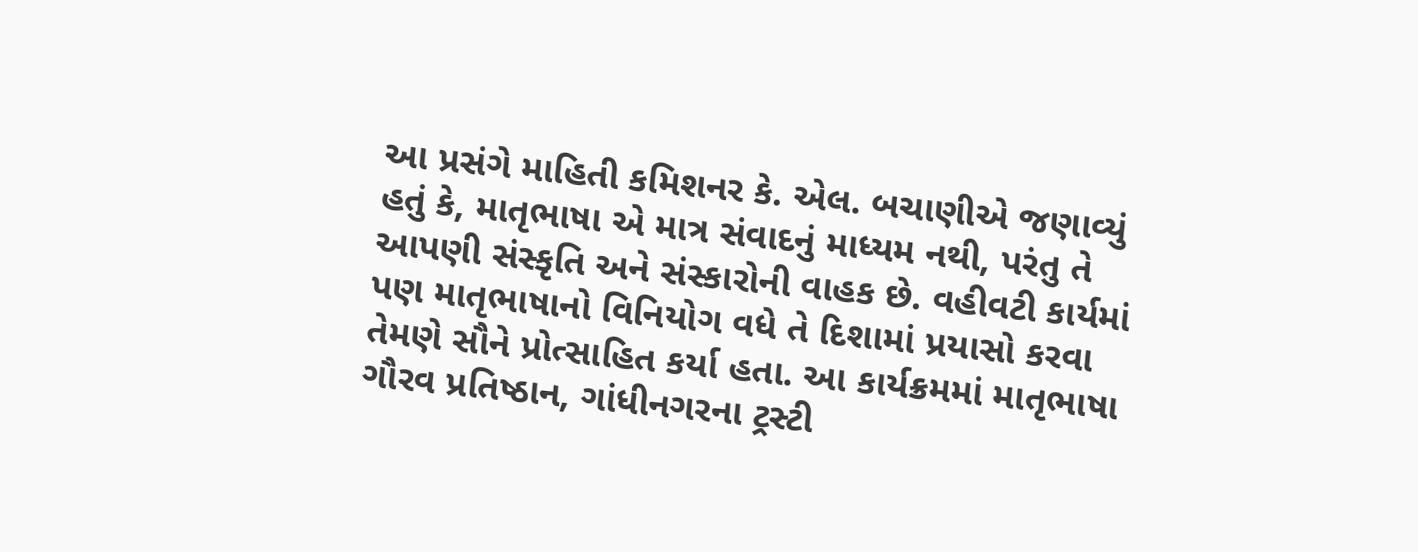આ પ્રસંગે માહિતી કમિશનર કે. એલ. બચાણીએ જણાવ્યું હતું કે, માતૃભાષા એ માત્ર સંવાદનું માધ્યમ નથી, પરંતુ તે આપણી સંસ્કૃતિ અને સંસ્કારોની વાહક છે. વહીવટી કાર્યમાં પણ માતૃભાષાનો વિનિયોગ વધે તે દિશામાં પ્રયાસો કરવા તેમણે સૌને પ્રોત્સાહિત કર્યા હતા. આ કાર્યક્રમમાં માતૃભાષા ગૌરવ પ્રતિષ્ઠાન, ગાંધીનગરના ટ્રસ્ટી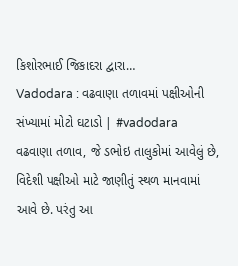કિશોરભાઈ જિકાદરા દ્વારા…
Vadodara : વઢવાણા તળાવમાં પક્ષીઓની સંખ્યામાં મોટો ઘટાડો | #vadodara
વઢવાણા તળાવ, જે ડભોઇ તાલુકોમાં આવેલું છે, વિદેશી પક્ષીઓ માટે જાણીતું સ્થળ માનવામાં આવે છે. પરંતુ આ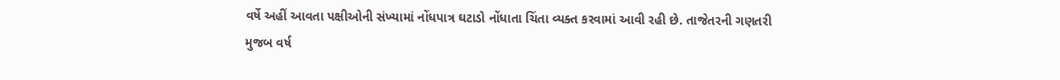વર્ષે અહીં આવતા પક્ષીઓની સંખ્યામાં નોંધપાત્ર ઘટાડો નોંધાતા ચિંતા વ્યક્ત કરવામાં આવી રહી છે. તાજેતરની ગણતરી મુજબ વર્ષ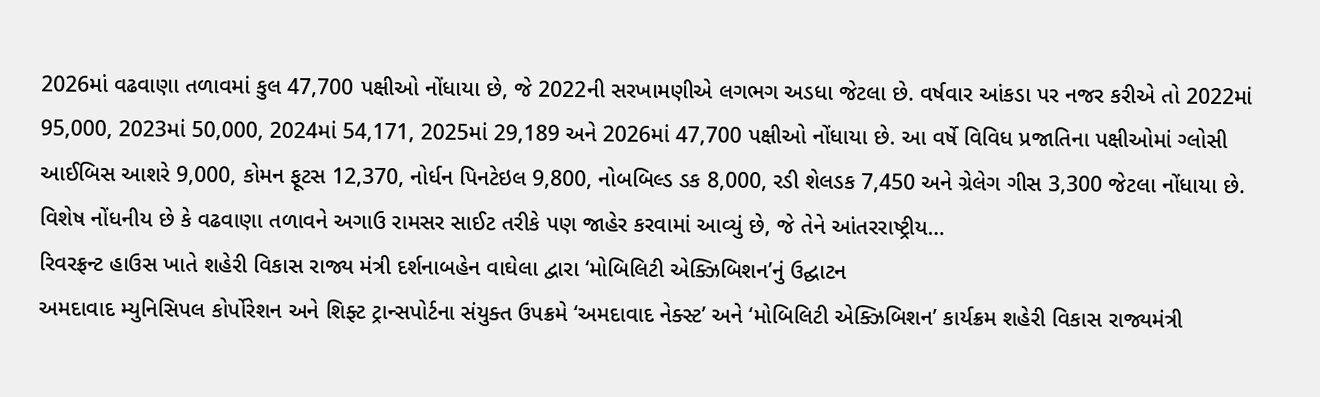2026માં વઢવાણા તળાવમાં કુલ 47,700 પક્ષીઓ નોંધાયા છે, જે 2022ની સરખામણીએ લગભગ અડધા જેટલા છે. વર્ષવાર આંકડા પર નજર કરીએ તો 2022માં 95,000, 2023માં 50,000, 2024માં 54,171, 2025માં 29,189 અને 2026માં 47,700 પક્ષીઓ નોંધાયા છે. આ વર્ષે વિવિધ પ્રજાતિના પક્ષીઓમાં ગ્લોસી આઈબિસ આશરે 9,000, કોમન ફૂટસ 12,370, નોર્ધન પિનટેઇલ 9,800, નોબબિલ્ડ ડક 8,000, રડી શેલડક 7,450 અને ગ્રેલેગ ગીસ 3,300 જેટલા નોંધાયા છે. વિશેષ નોંધનીય છે કે વઢવાણા તળાવને અગાઉ રામસર સાઈટ તરીકે પણ જાહેર કરવામાં આવ્યું છે, જે તેને આંતરરાષ્ટ્રીય…
રિવરફ્રન્ટ હાઉસ ખાતે શહેરી વિકાસ રાજ્ય મંત્રી દર્શનાબહેન વાઘેલા દ્વારા ‘મોબિલિટી એક્ઝિબિશન’નું ઉદ્ઘાટન
અમદાવાદ મ્યુનિસિપલ કોર્પોરેશન અને શિફ્ટ ટ્રાન્સપોર્ટના સંયુક્ત ઉપક્રમે ‘અમદાવાદ નેક્સ્ટ’ અને ‘મોબિલિટી એક્ઝિબિશન’ કાર્યક્રમ શહેરી વિકાસ રાજ્યમંત્રી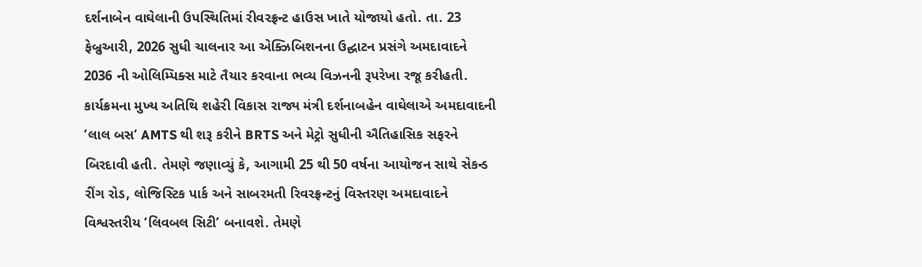દર્શનાબેન વાઘેલાની ઉપસ્થિતિમાં રીવરફ્રન્ટ હાઉસ ખાતે યોજાયો હતો. તા. 23 ફેબ્રુઆરી, 2026 સુધી ચાલનાર આ એક્ઝિબિશનના ઉદ્ઘાટન પ્રસંગે અમદાવાદને 2036 ની ઓલિમ્પિક્સ માટે તૈયાર કરવાના ભવ્ય વિઝનની રૂપરેખા રજૂ કરીહતી. કાર્યક્રમના મુખ્ય અતિથિ શહેરી વિકાસ રાજ્ય મંત્રી દર્શનાબહેન વાઘેલાએ અમદાવાદની ‘લાલ બસ‘ AMTS થી શરૂ કરીને BRTS અને મેટ્રો સુધીની ઐતિહાસિક સફરને બિરદાવી હતી. તેમણે જણાવ્યું કે, આગામી 25 થી 50 વર્ષના આયોજન સાથે સેકન્ડ રીંગ રોડ, લોજિસ્ટિક પાર્ક અને સાબરમતી રિવરફ્રન્ટનું વિસ્તરણ અમદાવાદને વિશ્વસ્તરીય ‘લિવબલ સિટી’ બનાવશે. તેમણે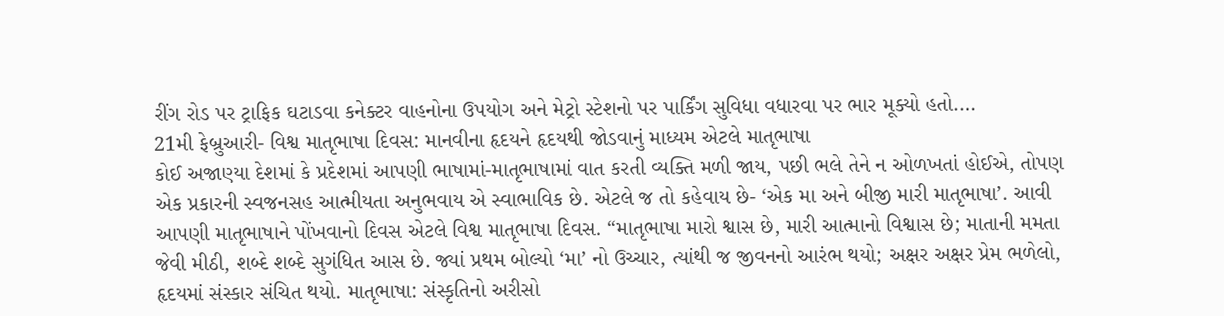રીંગ રોડ પર ટ્રાફિક ઘટાડવા કનેક્ટર વાહનોના ઉપયોગ અને મેટ્રો સ્ટેશનો પર પાર્કિંગ સુવિધા વધારવા પર ભાર મૂક્યો હતો.…
21મી ફેબ્રુઆરી- વિશ્વ માતૃભાષા દિવસ: માનવીના હૃદયને હૃદયથી જોડવાનું માધ્યમ એટલે માતૃભાષા
કોઈ અજાણ્યા દેશમાં કે પ્રદેશમાં આપણી ભાષામાં-માતૃભાષામાં વાત કરતી વ્યક્તિ મળી જાય, પછી ભલે તેને ન ઓળખતાં હોઈએ, તોપણ એક પ્રકારની સ્વજનસહ આત્મીયતા અનુભવાય એ સ્વાભાવિક છે. એટલે જ તો કહેવાય છે- ‘એક મા અને બીજી મારી માતૃભાષા’. આવી આપણી માતૃભાષાને પોંખવાનો દિવસ એટલે વિશ્વ માતૃભાષા દિવસ. “માતૃભાષા મારો શ્વાસ છે, મારી આત્માનો વિશ્વાસ છે; માતાની મમતા જેવી મીઠી, શબ્દે શબ્દે સુગંધિત આસ છે. જ્યાં પ્રથમ બોલ્યો ‘મા’ નો ઉચ્ચાર, ત્યાંથી જ જીવનનો આરંભ થયો; અક્ષર અક્ષર પ્રેમ ભળેલો, હૃદયમાં સંસ્કાર સંચિત થયો. માતૃભાષા: સંસ્કૃતિનો અરીસો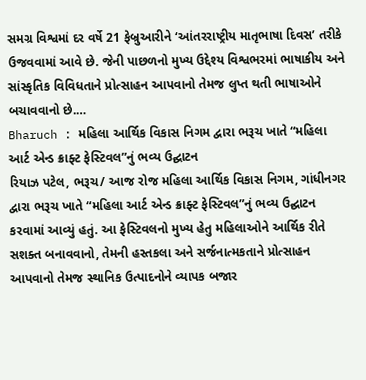સમગ્ર વિશ્વમાં દર વર્ષે 21 ફેબ્રુઆરીને ‘આંતરરાષ્ટ્રીય માતૃભાષા દિવસ’ તરીકે ઉજવવામાં આવે છે. જેની પાછળનો મુખ્ય ઉદ્દેશ્ય વિશ્વભરમાં ભાષાકીય અને સાંસ્કૃતિક વિવિધતાને પ્રોત્સાહન આપવાનો તેમજ લુપ્ત થતી ભાષાઓને બચાવવાનો છે.…
Bharuch : મહિલા આર્થિક વિકાસ નિગમ દ્વારા ભરૂચ ખાતે “મહિલા આર્ટ એન્ડ ક્રાફ્ટ ફેસ્ટિવલ”નું ભવ્ય ઉદ્ઘાટન
રિયાઝ પટેલ, ભરૂચ/ આજ રોજ મહિલા આર્થિક વિકાસ નિગમ, ગાંધીનગર દ્વારા ભરૂચ ખાતે “મહિલા આર્ટ એન્ડ ક્રાફ્ટ ફેસ્ટિવલ”નું ભવ્ય ઉદ્ઘાટન કરવામાં આવ્યું હતું. આ ફેસ્ટિવલનો મુખ્ય હેતુ મહિલાઓને આર્થિક રીતે સશક્ત બનાવવાનો, તેમની હસ્તકલા અને સર્જનાત્મકતાને પ્રોત્સાહન આપવાનો તેમજ સ્થાનિક ઉત્પાદનોને વ્યાપક બજાર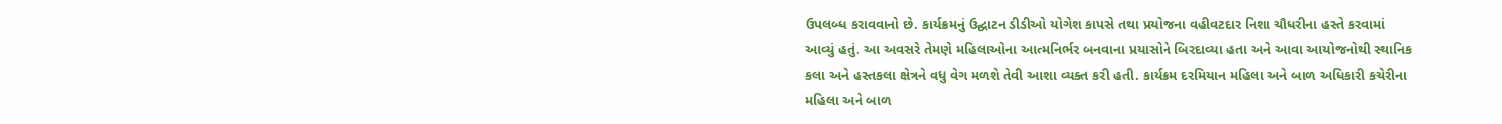ઉપલબ્ધ કરાવવાનો છે. કાર્યક્રમનું ઉદ્ઘાટન ડીડીઓ યોગેશ કાપસે તથા પ્રયોજના વહીવટદાર નિશા ચૌધરીના હસ્તે કરવામાં આવ્યું હતું. આ અવસરે તેમણે મહિલાઓના આત્મનિર્ભર બનવાના પ્રયાસોને બિરદાવ્યા હતા અને આવા આયોજનોથી સ્થાનિક કલા અને હસ્તકલા ક્ષેત્રને વધુ વેગ મળશે તેવી આશા વ્યક્ત કરી હતી. કાર્યક્રમ દરમિયાન મહિલા અને બાળ અધિકારી કચેરીના મહિલા અને બાળ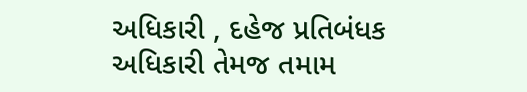અધિકારી , દહેજ પ્રતિબંધક અધિકારી તેમજ તમામ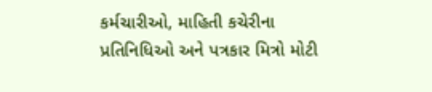કર્મચારીઓ, માહિતી કચેરીના પ્રતિનિધિઓ અને પત્રકાર મિત્રો મોટી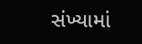સંખ્યામાં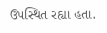ઉપસ્થિત રહ્યા હતા.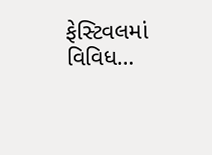ફેસ્ટિવલમાં વિવિધ…